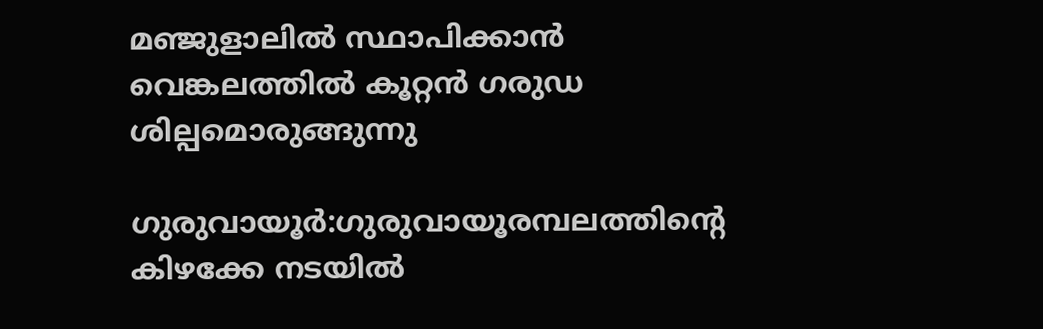മഞ്ജുളാലിൽ സ്ഥാപിക്കാൻ വെങ്കലത്തിൽ കൂറ്റൻ ഗരുഡ ശില്പമൊരുങ്ങുന്നു

ഗുരുവായൂർ:ഗുരുവായൂരമ്പലത്തിൻ്റെ കിഴക്കേ നടയിൽ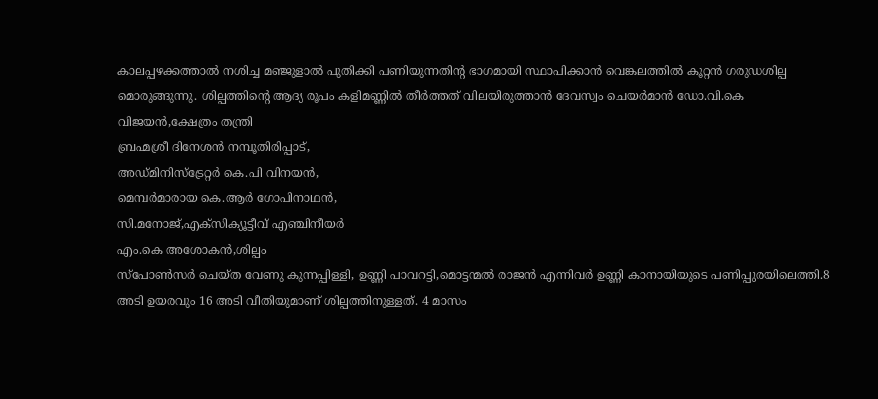കാലപ്പഴക്കത്താൽ നശിച്ച മഞ്ജുളാൽ പുതിക്കി പണിയുന്നതിൻ്റ ഭാഗമായി സ്ഥാപിക്കാൻ വെങ്കലത്തിൽ കൂറ്റൻ ഗരുഡശില്പ മൊരുങ്ങുന്നു. ശില്പത്തിൻ്റെ ആദ്യ രൂപം കളിമണ്ണിൽ തീർത്തത് വിലയിരുത്താൻ ദേവസ്വം ചെയർമാൻ ഡോ.വി.കെ വിജയൻ,ക്ഷേത്രം തന്ത്രി
ബ്രഹ്മശ്രീ ദിനേശൻ നമ്പൂതിരിപ്പാട്,
അഡ്മിനിസ്ട്രേറ്റർ കെ.പി വിനയൻ,
മെമ്പർമാരായ കെ.ആർ ഗോപിനാഥൻ,
സി.മനോജ്,എക്സിക്യൂട്ടീവ് എഞ്ചിനീയർ
എം.കെ അശോകൻ,ശില്പം
സ്പോൺസർ ചെയ്ത വേണു കുന്നപ്പിള്ളി, ഉണ്ണി പാവറട്ടി,മൊട്ടന്മൽ രാജൻ എന്നിവർ ഉണ്ണി കാനായിയുടെ പണിപ്പുരയിലെത്തി.8 അടി ഉയരവും 16 അടി വീതിയുമാണ് ശില്പത്തിനുള്ളത്. 4 മാസം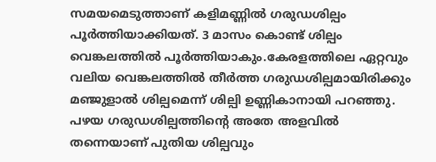സമയമെടുത്താണ് കളിമണ്ണിൽ ഗരുഡശില്പം പൂർത്തിയാക്കിയത്. 3 മാസം കൊണ്ട് ശില്പം വെങ്കലത്തിൽ പൂർത്തിയാകും.കേരളത്തിലെ ഏറ്റവും വലിയ വെങ്കലത്തിൽ തീർത്ത ഗരുഡശില്പമായിരിക്കും മഞ്ജുളാൽ ശില്പമെന്ന് ശില്പി ഉണ്ണികാനായി പറഞ്ഞു. പഴയ ഗരുഡശില്പത്തിൻ്റെ അതേ അളവിൽ തന്നെയാണ് പുതിയ ശില്പവും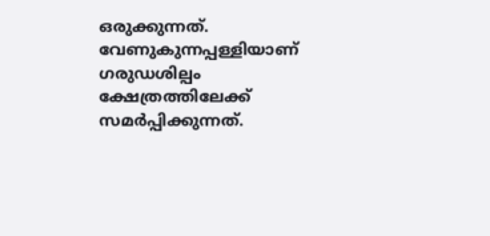ഒരുക്കുന്നത്. വേണുകുന്നപ്പള്ളിയാണ് ഗരുഡശില്പം ക്ഷേത്രത്തിലേക്ക് സമർപ്പിക്കുന്നത്.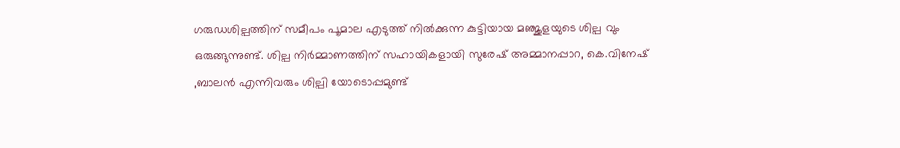ഗരുഡശില്പത്തിന് സമീപം പൂമാല എടുത്ത് നിൽക്കുന്ന കുട്ടിയായ മഞ്ജുളയുടെ ശില്പ വും ഒരുങ്ങുന്നുണ്ട്. ശില്പ നിർമ്മാണത്തിന് സഹായികളായി സുരേഷ് അമ്മാനപ്പാറ, കെ.വിനേഷ് ,ബാലൻ എന്നിവരും ശില്പി യോടൊപ്പമുണ്ട്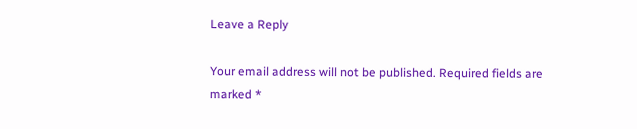Leave a Reply

Your email address will not be published. Required fields are marked *